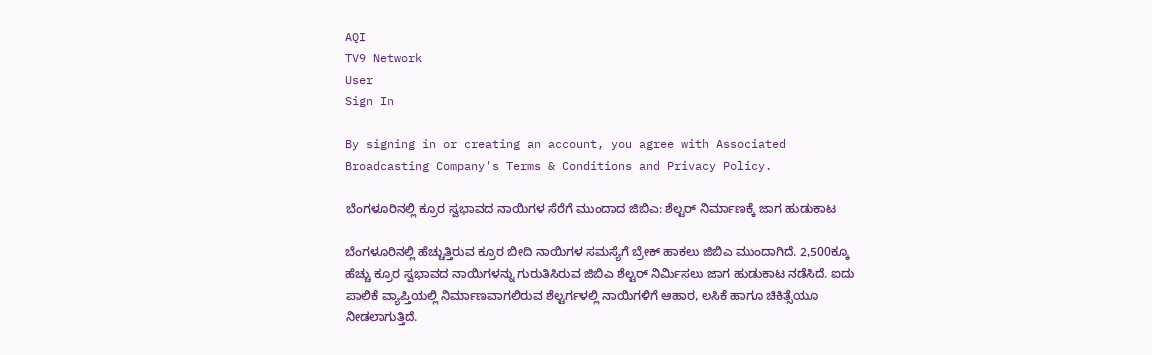AQI
TV9 Network
User
Sign In

By signing in or creating an account, you agree with Associated Broadcasting Company's Terms & Conditions and Privacy Policy.

ಬೆಂಗಳೂರಿನಲ್ಲಿ ಕ್ರೂರ ಸ್ವಭಾವದ ನಾಯಿಗಳ ಸೆರೆಗೆ ಮುಂದಾದ ಜಿಬಿಎ: ಶೆಲ್ಟರ್ ನಿರ್ಮಾಣಕ್ಕೆ ಜಾಗ ಹುಡುಕಾಟ

ಬೆಂಗಳೂರಿನಲ್ಲಿ ಹೆಚ್ಚುತ್ತಿರುವ ಕ್ರೂರ ಬೀದಿ ನಾಯಿಗಳ ಸಮಸ್ಯೆಗೆ ಬ್ರೇಕ್ ಹಾಕಲು ಜಿಬಿಎ ಮುಂದಾಗಿದೆ. 2,500ಕ್ಕೂ ಹೆಚ್ಚು ಕ್ರೂರ ಸ್ವಭಾವದ ನಾಯಿಗಳನ್ನು ಗುರುತಿಸಿರುವ ಜಿಬಿಎ ಶೆಲ್ಟರ್ ನಿರ್ಮಿಸಲು ಜಾಗ ಹುಡುಕಾಟ ನಡೆಸಿದೆ. ಐದು ಪಾಲಿಕೆ ವ್ಯಾಪ್ತಿಯಲ್ಲಿ ನಿರ್ಮಾಣವಾಗಲಿರುವ ಶೆಲ್ಟರ್ಗಳಲ್ಲಿ ನಾಯಿಗಳಿಗೆ ಆಹಾರ, ಲಸಿಕೆ ಹಾಗೂ ಚಿಕಿತ್ಸೆಯೂ ನೀಡಲಾಗುತ್ತಿದೆ.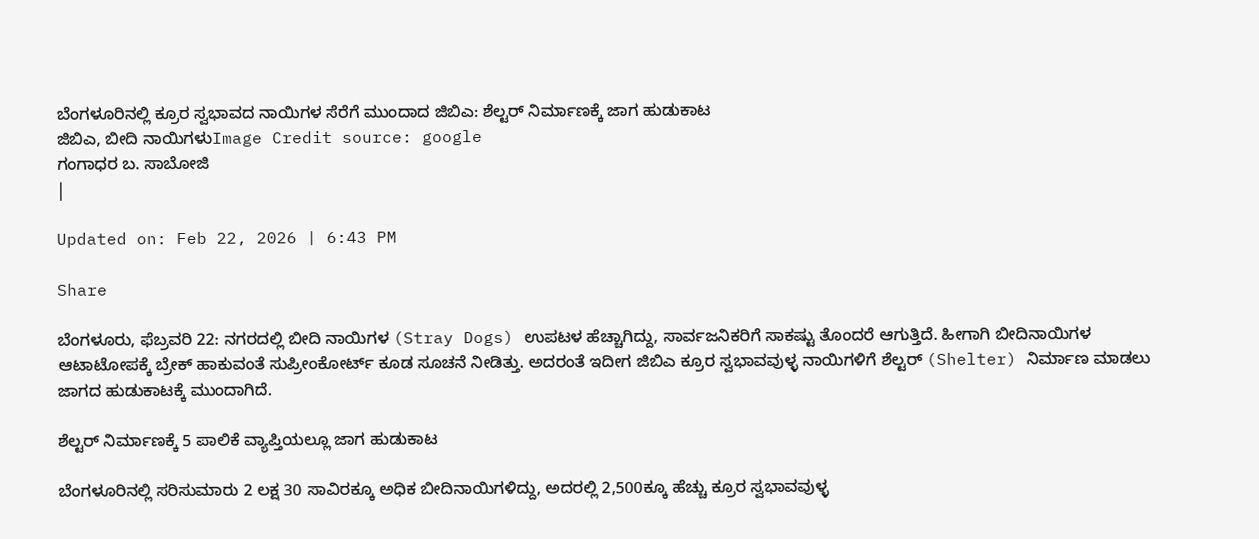ಬೆಂಗಳೂರಿನಲ್ಲಿ ಕ್ರೂರ ಸ್ವಭಾವದ ನಾಯಿಗಳ ಸೆರೆಗೆ ಮುಂದಾದ ಜಿಬಿಎ: ಶೆಲ್ಟರ್ ನಿರ್ಮಾಣಕ್ಕೆ ಜಾಗ ಹುಡುಕಾಟ
ಜಿಬಿಎ, ಬೀದಿ ನಾಯಿಗಳುImage Credit source: google
ಗಂಗಾಧರ ಬ. ಸಾಬೋಜಿ
|

Updated on: Feb 22, 2026 | 6:43 PM

Share

ಬೆಂಗಳೂರು, ಫೆಬ್ರವರಿ 22: ನಗರದಲ್ಲಿ ಬೀದಿ ನಾಯಿಗಳ (Stray Dogs) ಉಪಟಳ ಹೆಚ್ಚಾಗಿದ್ದು, ಸಾರ್ವಜನಿಕರಿಗೆ ಸಾಕಷ್ಟು ತೊಂದರೆ ಆಗುತ್ತಿದೆ. ಹೀಗಾಗಿ ಬೀದಿನಾಯಿಗಳ‌ ಆಟಾಟೋಪಕ್ಕೆ ಬ್ರೇಕ್ ಹಾಕುವಂತೆ ಸುಪ್ರೀಂಕೋರ್ಟ್ ಕೂಡ ಸೂಚನೆ ನೀಡಿತ್ತು. ಅದರಂತೆ ಇದೀಗ ಜಿಬಿಎ ಕ್ರೂರ ಸ್ವಭಾವವುಳ್ಳ ನಾಯಿಗಳಿಗೆ ಶೆಲ್ಟರ್ (Shelter) ನಿರ್ಮಾಣ ಮಾಡಲು ಜಾಗದ ಹುಡುಕಾಟಕ್ಕೆ ಮುಂದಾಗಿದೆ.

ಶೆಲ್ಟರ್ ನಿರ್ಮಾಣಕ್ಕೆ 5 ಪಾಲಿಕೆ ವ್ಯಾಪ್ತಿಯಲ್ಲೂ ಜಾಗ ಹುಡುಕಾಟ

ಬೆಂಗಳೂರಿನಲ್ಲಿ‌ ಸರಿಸುಮಾರು 2 ಲಕ್ಷ 30 ಸಾವಿರಕ್ಕೂ ಅಧಿಕ ಬೀದಿನಾಯಿಗಳಿದ್ದು, ಅದರಲ್ಲಿ 2,500ಕ್ಕೂ ಹೆಚ್ಚು ಕ್ರೂರ ಸ್ವಭಾವವುಳ್ಳ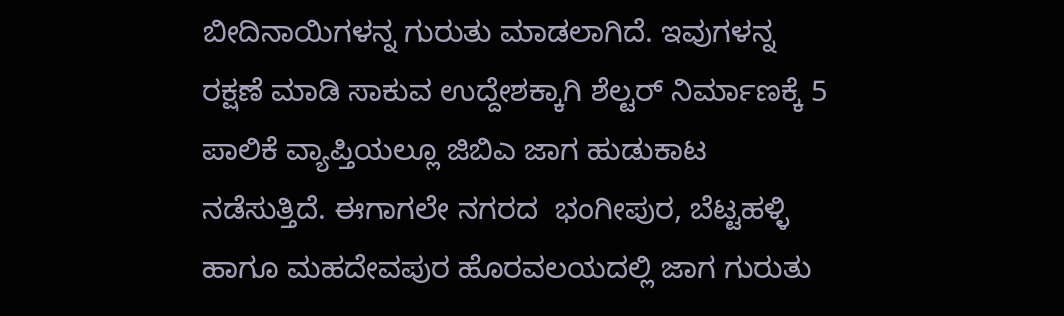ಬೀದಿನಾಯಿಗಳನ್ನ‌ ಗುರುತು ಮಾಡಲಾಗಿದೆ. ಇವುಗಳನ್ನ ರಕ್ಷಣೆ ಮಾಡಿ ಸಾಕುವ ಉದ್ದೇಶಕ್ಕಾಗಿ‌ ಶೆಲ್ಟರ್ ನಿರ್ಮಾಣಕ್ಕೆ 5 ಪಾಲಿಕೆ ವ್ಯಾಪ್ತಿಯಲ್ಲೂ ಜಿಬಿಎ ಜಾಗ ಹುಡುಕಾಟ ನಡೆಸುತ್ತಿದೆ. ಈಗಾಗಲೇ ನಗರದ  ಭಂಗೀಪುರ, ಬೆಟ್ಟಹಳ್ಳಿ ಹಾಗೂ ಮಹದೇವಪುರ ಹೊರವಲಯದಲ್ಲಿ ಜಾಗ ಗುರುತು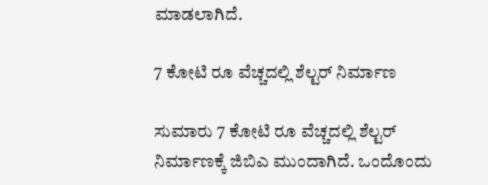ಮಾಡಲಾಗಿದೆ.

7 ಕೋಟಿ ರೂ ವೆಚ್ಚದಲ್ಲಿ ಶೆಲ್ಟರ್ ನಿರ್ಮಾಣ

ಸುಮಾರು 7 ಕೋಟಿ ರೂ ವೆಚ್ಚದಲ್ಲಿ ಶೆಲ್ಟರ್ ನಿರ್ಮಾಣಕ್ಕೆ ಜಿಬಿಎ ಮುಂದಾಗಿದೆ. ಒಂದೊಂದು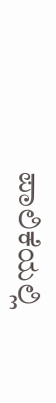ಪಾಲಿಕೆಯಲ್ಲಿ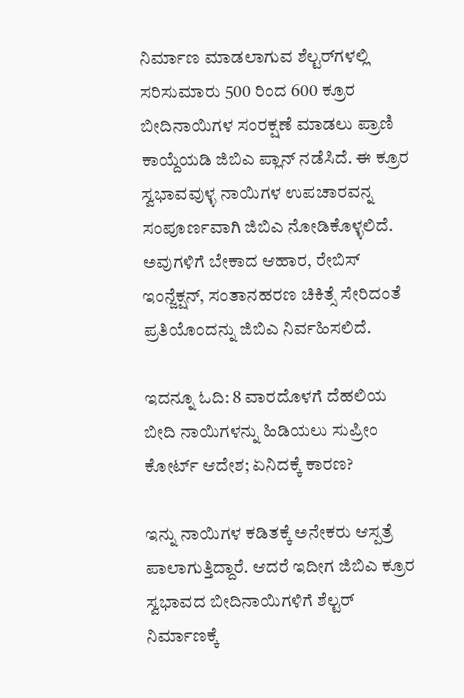ನಿರ್ಮಾಣ ಮಾಡಲಾಗುವ ಶೆಲ್ಟರ್‌ಗಳಲ್ಲಿ ಸರಿಸುಮಾರು 500 ರಿಂದ 600 ಕ್ರೂರ ಬೀದಿನಾಯಿಗಳ ಸಂರಕ್ಷಣೆ ಮಾಡಲು ಪ್ರಾಣಿ ಕಾಯ್ದೆಯಡಿ ಜಿಬಿಎ ಪ್ಲಾನ್ ನಡೆಸಿದೆ. ಈ ಕ್ರೂರ ಸ್ವಭಾವವುಳ್ಳ ನಾಯಿಗಳ ಉಪಚಾರವನ್ನ‌ ಸಂಪೂರ್ಣವಾಗಿ ಜಿಬಿಎ ನೋಡಿಕೊಳ್ಳಲಿದೆ. ಅವುಗಳಿಗೆ ಬೇಕಾದ ಆಹಾರ, ರೇಬಿಸ್ ಇಂನ್ಜೆಕ್ಷನ್, ಸಂತಾನಹರಣ ಚಿಕಿತ್ಸೆ ಸೇರಿದಂತೆ ಪ್ರತಿಯೊಂದನ್ನು ಜಿಬಿಎ ನಿರ್ವಹಿಸಲಿದೆ.

ಇದನ್ನೂ ಓದಿ: 8 ವಾರದೊಳಗೆ ದೆಹಲಿಯ ಬೀದಿ ನಾಯಿಗಳನ್ನು ಹಿಡಿಯಲು ಸುಪ್ರೀಂ ಕೋರ್ಟ್ ಆದೇಶ; ಏನಿದಕ್ಕೆ ಕಾರಣ?

ಇನ್ನು ನಾಯಿಗಳ ಕಡಿತಕ್ಕೆ ಅನೇಕರು ಆಸ್ಪತ್ರೆ ಪಾಲಾಗುತ್ತಿದ್ದಾರೆ. ಆದರೆ ಇದೀಗ ಜಿಬಿಎ ಕ್ರೂರ ಸ್ವಭಾವದ ಬೀದಿನಾಯಿಗಳಿಗೆ ಶೆಲ್ಟರ್ ನಿರ್ಮಾಣಕ್ಕೆ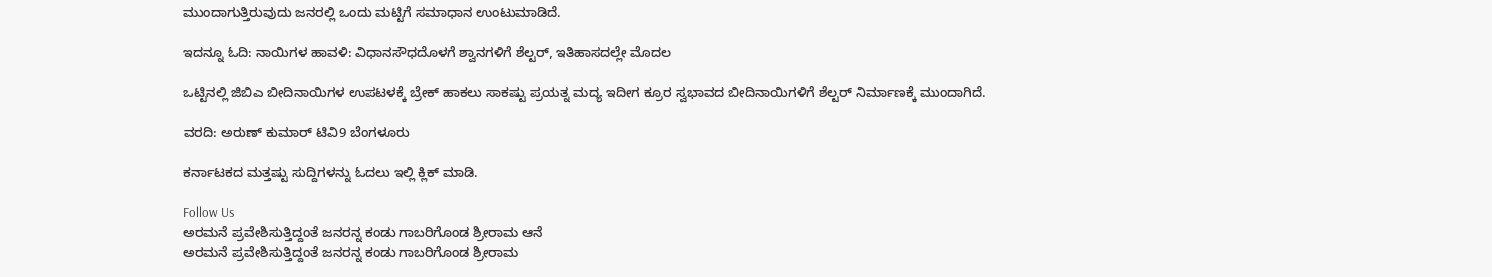ಮುಂದಾಗುತ್ತಿರುವುದು ಜನರಲ್ಲಿ ಒಂದು ಮಟ್ಟಿಗೆ ಸಮಾಧಾನ ಉಂಟುಮಾಡಿದೆ.

ಇದನ್ನೂ ಓದಿ: ನಾಯಿಗಳ ಹಾವಳಿ: ವಿಧಾನಸೌಧದೊಳಗೆ ಶ್ವಾನಗಳಿಗೆ ಶೆಲ್ಟರ್, ಇತಿಹಾಸದಲ್ಲೇ ಮೊದಲ

ಒಟ್ಟಿನಲ್ಲಿ ಜಿಬಿಎ ಬೀದಿನಾಯಿಗಳ ಉಪಟಳಕ್ಕೆ ಬ್ರೇಕ್ ಹಾಕಲು ಸಾಕಷ್ಟು ಪ್ರಯತ್ನ ಮದ್ಯ ಇದೀಗ ಕ್ರೂರ ಸ್ವಭಾವದ ಬೀದಿನಾಯಿಗಳಿಗೆ ಶೆಲ್ಟರ್ ನಿರ್ಮಾಣಕ್ಕೆ ಮುಂದಾಗಿದೆ.

ವರದಿ: ಅರುಣ್ ಕುಮಾರ್ ಟಿವಿ9 ಬೆಂಗಳೂರು

ಕರ್ನಾಟಕದ ಮತ್ತಷ್ಟು ಸುದ್ದಿಗಳನ್ನು ಓದಲು ಇಲ್ಲಿ ಕ್ಲಿಕ್ ಮಾಡಿ.

Follow Us
ಅರಮನೆ ಪ್ರವೇಶಿಸುತ್ತಿದ್ದಂತೆ ಜನರನ್ನ ಕಂಡು ಗಾಬರಿಗೊಂಡ ಶ್ರೀರಾಮ ಆನೆ
ಅರಮನೆ ಪ್ರವೇಶಿಸುತ್ತಿದ್ದಂತೆ ಜನರನ್ನ ಕಂಡು ಗಾಬರಿಗೊಂಡ ಶ್ರೀರಾಮ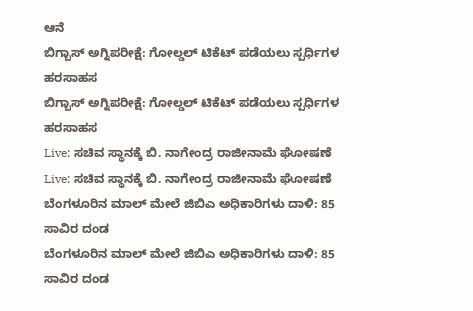ಆನೆ
ಬಿಗ್ಬಾಸ್ ಅಗ್ನಿಪರೀಕ್ಷೆ: ಗೋಲ್ಡಲ್ ಟಿಕೆಟ್ ಪಡೆಯಲು ಸ್ಪರ್ಧಿಗಳ ಹರಸಾಹಸ
ಬಿಗ್ಬಾಸ್ ಅಗ್ನಿಪರೀಕ್ಷೆ: ಗೋಲ್ಡಲ್ ಟಿಕೆಟ್ ಪಡೆಯಲು ಸ್ಪರ್ಧಿಗಳ ಹರಸಾಹಸ
Live: ಸಚಿವ ಸ್ಥಾನಕ್ಕೆ ಬಿ. ನಾಗೇಂದ್ರ ರಾಜೀನಾಮೆ ಘೋಷಣೆ
Live: ಸಚಿವ ಸ್ಥಾನಕ್ಕೆ ಬಿ. ನಾಗೇಂದ್ರ ರಾಜೀನಾಮೆ ಘೋಷಣೆ
ಬೆಂಗಳೂರಿನ ಮಾಲ್ ಮೇಲೆ ಜಿಬಿಎ ಅಧಿಕಾರಿಗಳು ದಾಳಿ: 85 ಸಾವಿರ ದಂಡ
ಬೆಂಗಳೂರಿನ ಮಾಲ್ ಮೇಲೆ ಜಿಬಿಎ ಅಧಿಕಾರಿಗಳು ದಾಳಿ: 85 ಸಾವಿರ ದಂಡ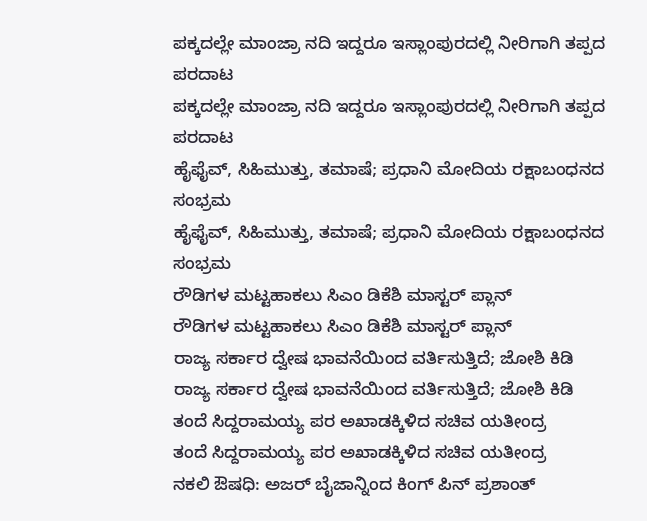ಪಕ್ಕದಲ್ಲೇ ಮಾಂಜ್ರಾ ನದಿ ಇದ್ದರೂ ಇಸ್ಲಾಂಪುರದಲ್ಲಿ ನೀರಿಗಾಗಿ ತಪ್ಪದ ಪರದಾಟ
ಪಕ್ಕದಲ್ಲೇ ಮಾಂಜ್ರಾ ನದಿ ಇದ್ದರೂ ಇಸ್ಲಾಂಪುರದಲ್ಲಿ ನೀರಿಗಾಗಿ ತಪ್ಪದ ಪರದಾಟ
ಹೈಫೈವ್, ಸಿಹಿಮುತ್ತು, ತಮಾಷೆ; ಪ್ರಧಾನಿ ಮೋದಿಯ ರಕ್ಷಾಬಂಧನದ ಸಂಭ್ರಮ
ಹೈಫೈವ್, ಸಿಹಿಮುತ್ತು, ತಮಾಷೆ; ಪ್ರಧಾನಿ ಮೋದಿಯ ರಕ್ಷಾಬಂಧನದ ಸಂಭ್ರಮ
ರೌಡಿಗಳ ಮಟ್ಟಹಾಕಲು ಸಿಎಂ ಡಿಕೆಶಿ ಮಾಸ್ಟರ್ ಪ್ಲಾನ್
ರೌಡಿಗಳ ಮಟ್ಟಹಾಕಲು ಸಿಎಂ ಡಿಕೆಶಿ ಮಾಸ್ಟರ್ ಪ್ಲಾನ್
ರಾಜ್ಯ ಸರ್ಕಾರ ದ್ವೇಷ ಭಾವನೆಯಿಂದ ವರ್ತಿಸುತ್ತಿದೆ; ಜೋಶಿ ಕಿಡಿ
ರಾಜ್ಯ ಸರ್ಕಾರ ದ್ವೇಷ ಭಾವನೆಯಿಂದ ವರ್ತಿಸುತ್ತಿದೆ; ಜೋಶಿ ಕಿಡಿ
ತಂದೆ ಸಿದ್ದರಾಮಯ್ಯ ಪರ ಅಖಾಡಕ್ಕಿಳಿದ ಸಚಿವ ಯತೀಂದ್ರ
ತಂದೆ ಸಿದ್ದರಾಮಯ್ಯ ಪರ ಅಖಾಡಕ್ಕಿಳಿದ ಸಚಿವ ಯತೀಂದ್ರ
ನಕಲಿ ಔಷಧಿ: ಅಜರ್ ಬೈಜಾನ್ನಿಂದ ಕಿಂಗ್ ಪಿನ್ ಪ್ರಶಾಂತ್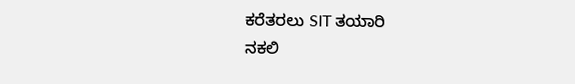ಕರೆತರಲು SIT ತಯಾರಿ
ನಕಲಿ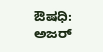ಔಷಧಿ: ಅಜರ್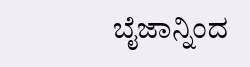ಬೈಜಾನ್ನಿಂದ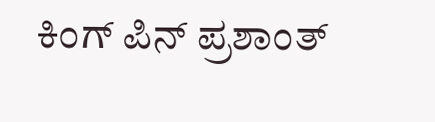ಕಿಂಗ್ ಪಿನ್ ಪ್ರಶಾಂತ್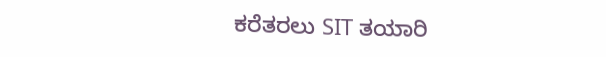ಕರೆತರಲು SIT ತಯಾರಿ